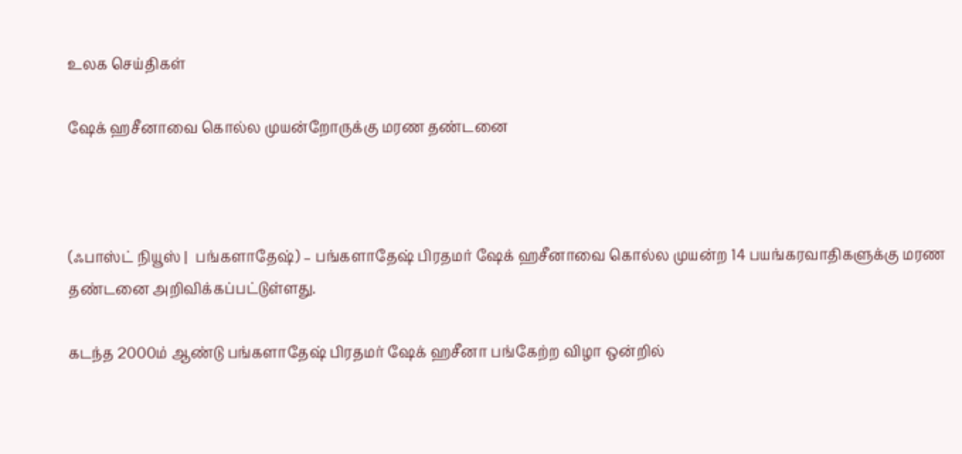உலக செய்திகள்

ஷேக் ஹசீனாவை கொல்ல முயன்றோருக்கு மரண தண்டனை



(ஃபாஸ்ட் நியூஸ் |  பங்களாதேஷ்) – பங்களாதேஷ் பிரதமர் ஷேக் ஹசீனாவை கொல்ல முயன்ற 14 பயங்கரவாதிகளுக்கு மரண தண்டனை அறிவிக்கப்பட்டுள்ளது.

கடந்த 2000ம் ஆண்டு பங்களாதேஷ் பிரதமர் ஷேக் ஹசீனா பங்கேற்ற விழா ஒன்றில்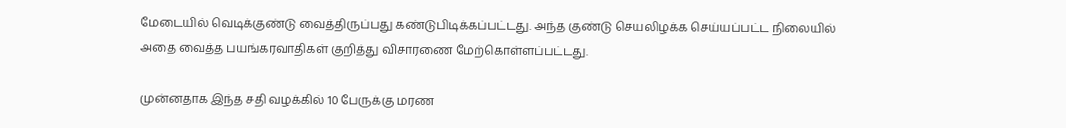மேடையில் வெடிக்குண்டு வைத்திருப்பது கண்டுபிடிக்கப்பட்டது. அந்த குண்டு செயலிழக்க செய்யப்பட்ட நிலையில் அதை வைத்த பயங்கரவாதிகள் குறித்து விசாரணை மேற்கொள்ளப்பட்டது.

முன்னதாக இந்த சதி வழக்கில் 10 பேருக்கு மரண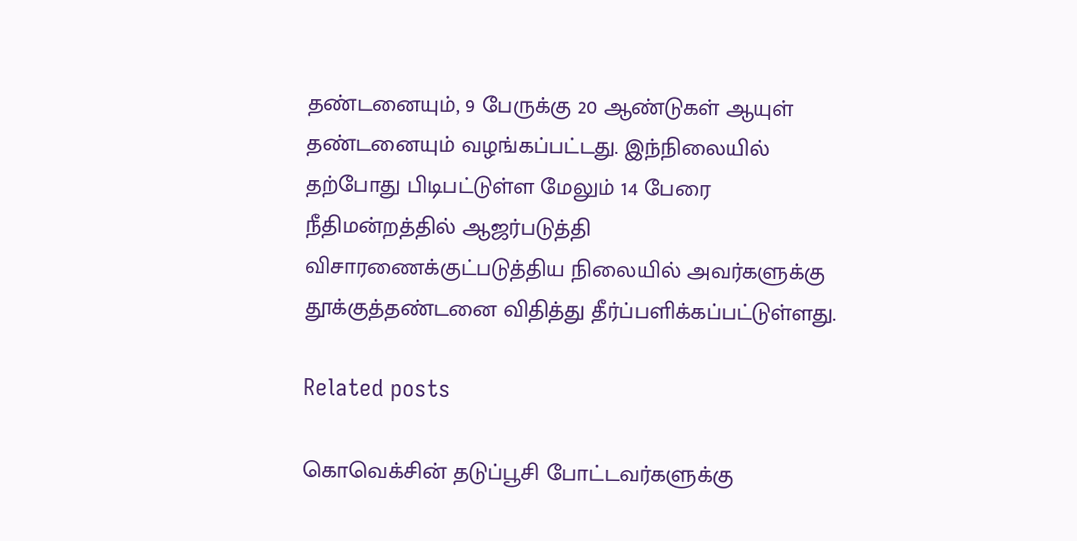தண்டனையும், 9 பேருக்கு 20 ஆண்டுகள் ஆயுள் தண்டனையும் வழங்கப்பட்டது. இந்நிலையில் தற்போது பிடிபட்டுள்ள மேலும் 14 பேரை நீதிமன்றத்தில் ஆஜர்படுத்தி விசாரணைக்குட்படுத்திய நிலையில் அவர்களுக்கு தூக்குத்தண்டனை விதித்து தீர்ப்பளிக்கப்பட்டுள்ளது.

Related posts

கொவெக்சின் தடுப்பூசி போட்டவர்களுக்கு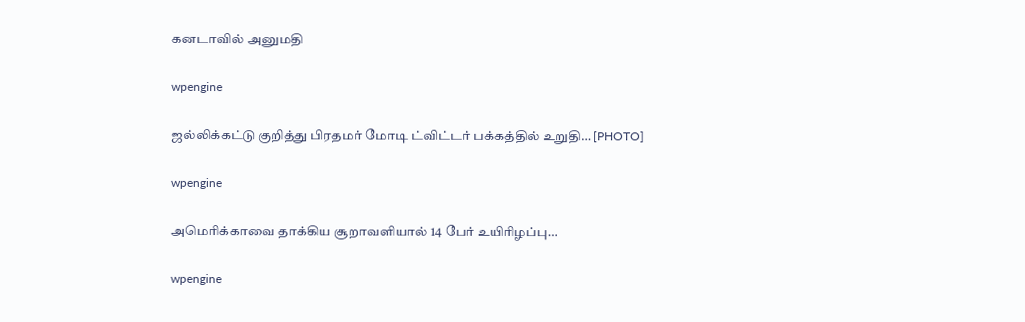கனடாவில் அனுமதி

wpengine

ஜல்லிக்கட்டு குறித்து பிரதமர் மோடி ட்விட்டர் பக்கத்தில் உறுதி… [PHOTO]

wpengine

அமெரிக்காவை தாக்கிய சூறாவளியால் 14 பேர் உயிரிழப்பு…

wpengine